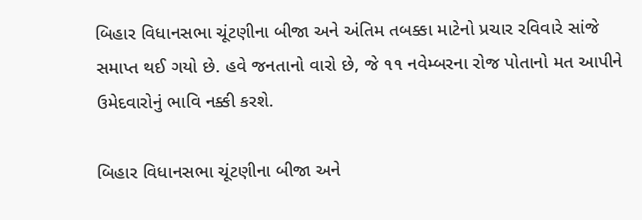બિહાર વિધાનસભા ચૂંટણીના બીજા અને અંતિમ તબક્કા માટેનો પ્રચાર રવિવારે સાંજે સમાપ્ત થઈ ગયો છે. હવે જનતાનો વારો છે, જે ૧૧ નવેમ્બરના રોજ પોતાનો મત આપીને ઉમેદવારોનું ભાવિ નક્કી કરશે.

બિહાર વિધાનસભા ચૂંટણીના બીજા અને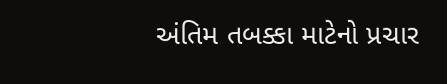અંતિમ તબક્કા માટેનો પ્રચાર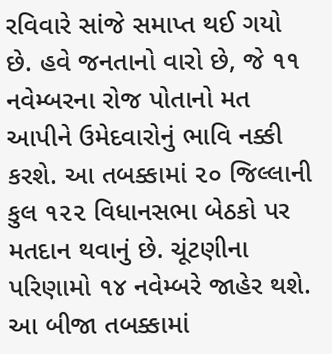રવિવારે સાંજે સમાપ્ત થઈ ગયો છે. હવે જનતાનો વારો છે, જે ૧૧ નવેમ્બરના રોજ પોતાનો મત આપીને ઉમેદવારોનું ભાવિ નક્કી કરશે. આ તબક્કામાં ૨૦ જિલ્લાની કુલ ૧૨૨ વિધાનસભા બેઠકો પર મતદાન થવાનું છે. ચૂંટણીના પરિણામો ૧૪ નવેમ્બરે જાહેર થશે.
આ બીજા તબક્કામાં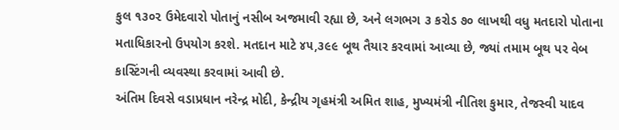કુલ ૧૩૦૨ ઉમેદવારો પોતાનું નસીબ અજમાવી રહ્યા છે, અને લગભગ ૩ કરોડ ૭૦ લાખથી વધુ મતદારો પોતાના મતાધિકારનો ઉપયોગ કરશે. મતદાન માટે ૪૫,૩૯૯ બૂથ તૈયાર કરવામાં આવ્યા છે, જ્યાં તમામ બૂથ પર વેબ કાસ્ટિંગની વ્યવસ્થા કરવામાં આવી છે.
અંતિમ દિવસે વડાપ્રધાન નરેન્દ્ર મોદી, કેન્દ્રીય ગૃહમંત્રી અમિત શાહ, મુખ્યમંત્રી નીતિશ કુમાર, તેજસ્વી યાદવ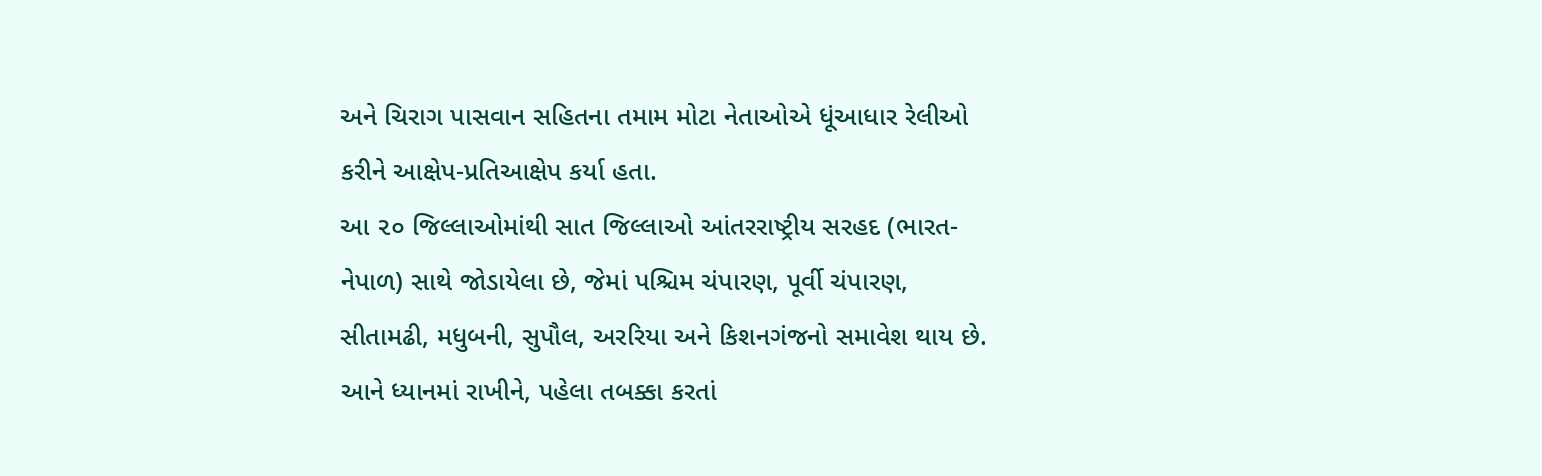અને ચિરાગ પાસવાન સહિતના તમામ મોટા નેતાઓએ ધૂંઆધાર રેલીઓ કરીને આક્ષેપ-પ્રતિઆક્ષેપ કર્યા હતા.
આ ૨૦ જિલ્લાઓમાંથી સાત જિલ્લાઓ આંતરરાષ્ટ્રીય સરહદ (ભારત-નેપાળ) સાથે જોડાયેલા છે, જેમાં પશ્ચિમ ચંપારણ, પૂર્વી ચંપારણ, સીતામઢી, મધુબની, સુપૌલ, અરરિયા અને કિશનગંજનો સમાવેશ થાય છે. આને ધ્યાનમાં રાખીને, પહેલા તબક્કા કરતાં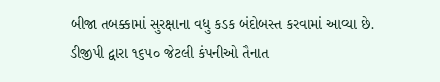બીજા તબક્કામાં સુરક્ષાના વધુ કડક બંદોબસ્ત કરવામાં આવ્યા છે. ડીજીપી દ્વારા ૧૬૫૦ જેટલી કંપનીઓ તૈનાત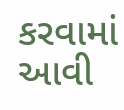કરવામાં આવી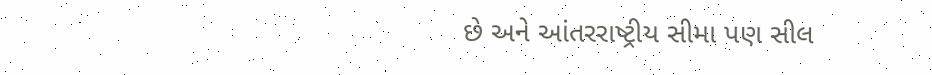છે અને આંતરરાષ્ટ્રીય સીમા પણ સીલ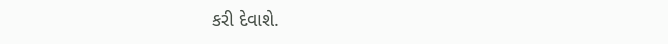કરી દેવાશે.